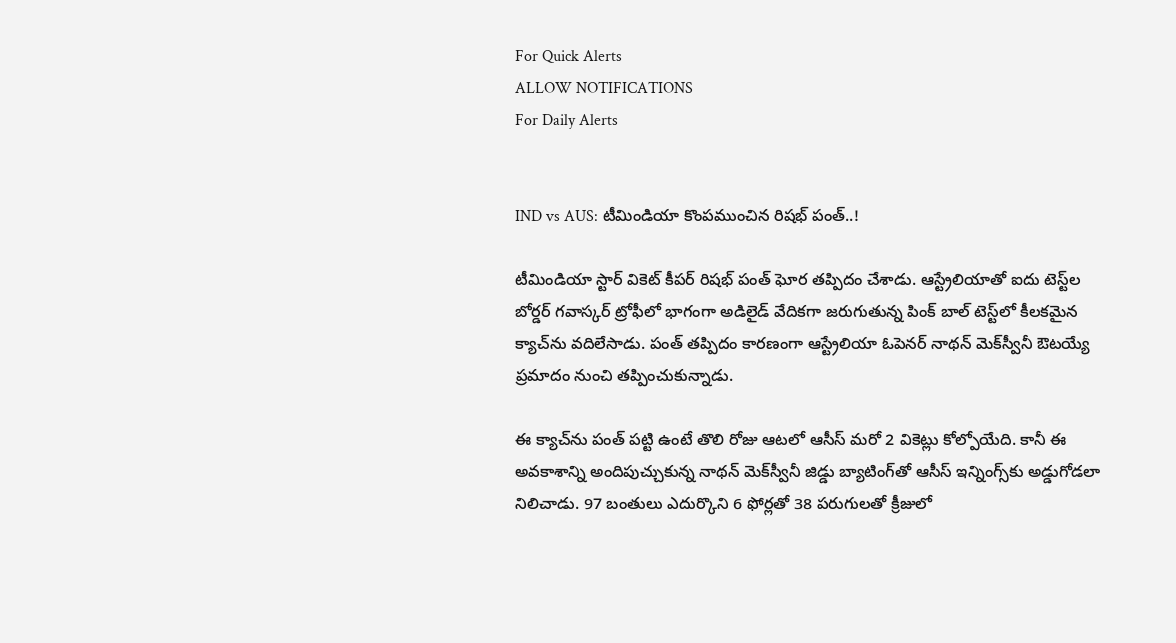For Quick Alerts
ALLOW NOTIFICATIONS
For Daily Alerts


IND vs AUS: టీమిండియా కొంపముంచిన రిషభ్ పంత్..!

టీమిండియా స్టార్ వికెట్ కీపర్ రిషభ్ పంత్ ఘోర తప్పిదం చేశాడు. ఆస్ట్రేలియాతో ఐదు టెస్ట్‌ల బోర్డర్ గవాస్కర్ ట్రోఫీలో భాగంగా అడిలైడ్ వేదికగా జరుగుతున్న పింక్ బాల్ టెస్ట్‌లో కీలకమైన క్యాచ్‌ను వదిలేసాడు. పంత్ తప్పిదం కారణంగా ఆస్ట్రేలియా ఓపెనర్ నాథన్ మెక్‌స్వీనీ ఔటయ్యే ప్రమాదం నుంచి తప్పించుకున్నాడు.

ఈ క్యాచ్‌ను పంత్ పట్టి ఉంటే తొలి రోజు ఆటలో ఆసీస్ మరో 2 వికెట్లు కోల్పోయేది. కానీ ఈ అవకాశాన్ని అందిపుచ్చుకున్న నాథన్ మెక్‌స్వీనీ జిడ్డు బ్యాటింగ్‌తో ఆసీస్ ఇన్నింగ్స్‌కు అడ్డుగోడలా నిలిచాడు. 97 బంతులు ఎదుర్కొని 6 ఫోర్లతో 38 పరుగులతో క్రీజులో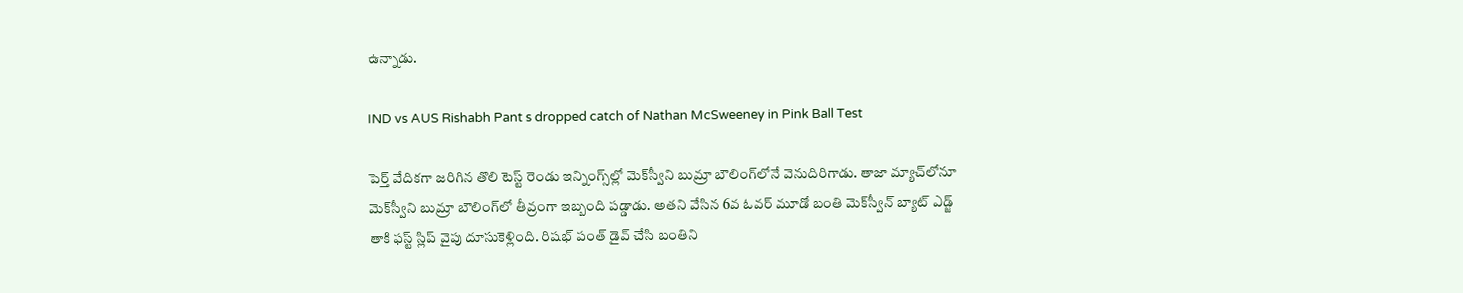ఉన్నాడు.

IND vs AUS Rishabh Pant s dropped catch of Nathan McSweeney in Pink Ball Test

పెర్త్ వేదికగా జరిగిన తొలి టెస్ట్ రెండు ఇన్నింగ్స్‌ల్లో మెక్‌స్వీని బుమ్రా బౌలింగ్‌లోనే వెనుదిరిగాడు. తాజా మ్యాచ్‌లోనూ మెక్‌స్వీని బుమ్రా బౌలింగ్‌లో తీవ్రంగా ఇబ్బంది పడ్డాడు. అతని వేసిన 6వ ఓవర్ మూడో బంతి మెక్‌స్వీన్ బ్యాట్ ఎడ్జ్ తాకి ఫస్ట్ స్లిప్‌ వైపు దూసుకెళ్లింది. రిషభ్ పంత్ డైవ్ చేసి బంతిని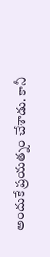అందుకే ప్రయత్నం చేశాడు. కానీ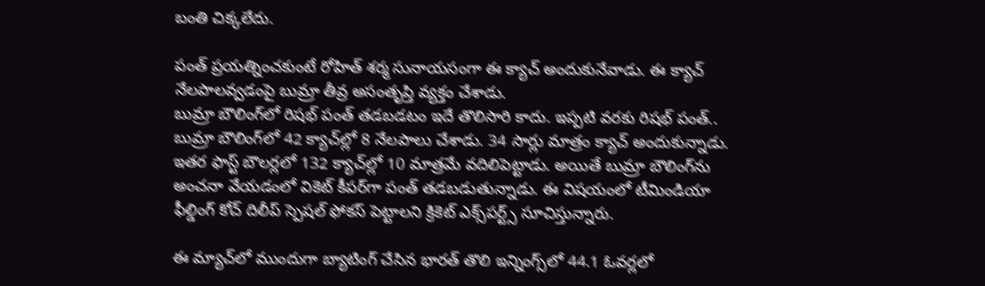బంతి చిక్కలేదు.

పంత్ ప్రయత్నించకుంటే రోహిత్ శర్మ సునాయసంగా ఈ క్యాచ్ అందుకునేవాడు. ఈ క్యాచ్ నేలపాలవ్వడంపై బుమ్రా తీవ్ర అసంతృప్తి వ్యక్తం చేశాడు.
బుమ్రా బౌలింగ్‌లో రిషభ్ పంత్ తడబడటం ఇదే తొలిసారి కాదు. ఇప్పటి వరకు రిషభ్ పంత్.. బుమ్రా బౌలింగ్‌లో 42 క్యాచ్‌ల్లో 8 నేలపాలు చేశాడు. 34 సార్లు మాత్రం క్యాచ్ అందుకున్నాడు. ఇతర ఫాస్ట్ బౌలర్లలో 132 క్యాచ్‌ల్లో 10 మాత్రమే వదిలిపెట్టాడు. అయితే బుమ్రా బౌలింగ్‌ను అంచనా వేయడంలో వికెట్ కీపర్‌గా పంత్ తడబడుతున్నాడు. ఈ విషయంలో టీమిండియా ఫీల్డింగ్ కోచ్ దిలీప్ స్పెషల్ ఫోకస్ పెట్టాలని క్రికెట్ ఎక్స్‌పర్ట్స్ సూచిస్తున్నారు.

ఈ మ్యాచ్‌లో ముందుగా బ్యాటింగ్ చేసిన భారత్ తొలి ఇన్నింగ్స్‌లో 44.1 ఓవర్లలో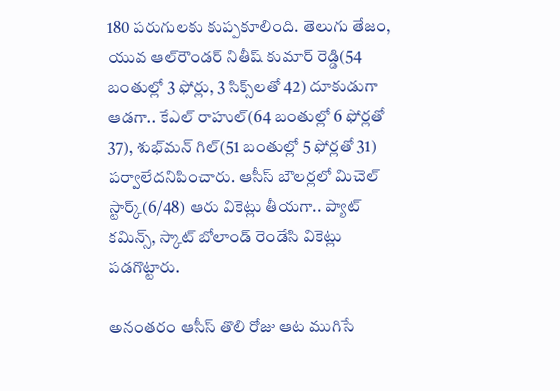180 పరుగులకు కుప్పకూలింది. తెలుగు తేజం, యువ ఆల్‌రౌండర్ నితీష్ కుమార్ రెడ్డి(54 బంతుల్లో 3 ఫోర్లు, 3 సిక్స్‌లతో 42) దూకుడుగా ఆడగా.. కేఎల్ రాహుల్(64 బంతుల్లో 6 ఫోర్లతో 37), శుభ్‌మన్ గిల్(51 బంతుల్లో 5 ఫోర్లతో 31) పర్వాలేదనిపించారు. ఆసీస్ బౌలర్లలో మిచెల్ స్టార్క్(6/48) ఆరు వికెట్లు తీయగా.. ప్యాట్ కమిన్స్, స్కాట్ బోలాండ్ రెండేసి వికెట్లు పడగొట్టారు.

అనంతరం ఆసీస్ తొలి రోజు ఆట ముగిసే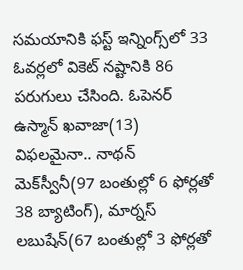సమయానికి ఫస్ట్ ఇన్నింగ్స్‌లో 33 ఓవర్లలో వికెట్ నష్టానికి 86 పరుగులు చేసింది. ఓపెనర్ ఉస్మాన్ ఖవాజా(13) విఫలమైనా.. నాథన్ మెక్‌స్వీనీ(97 బంతుల్లో 6 ఫోర్లతో 38 బ్యాటింగ్), మార్నస్ లబుషేన్(67 బంతుల్లో 3 ఫోర్లతో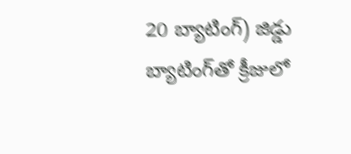20 బ్యాటింగ్) జిడ్డు బ్యాటింగ్‌తో క్రీజులో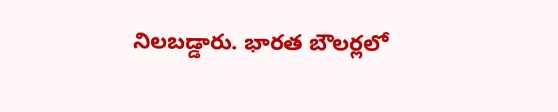నిలబడ్డారు. భారత బౌలర్లలో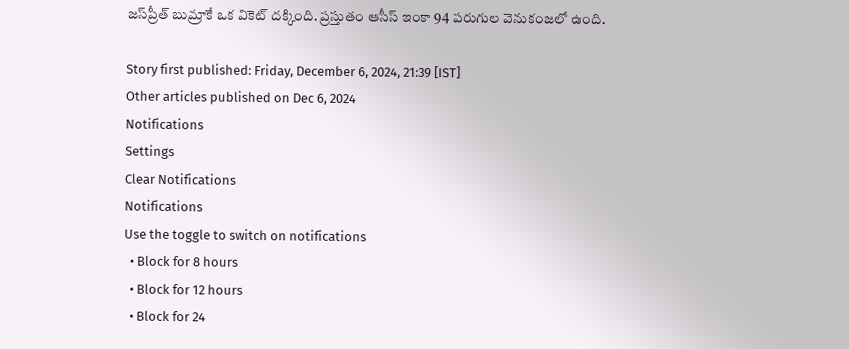జస్‌ప్రీత్ బుమ్రాకే ఒక వికెట్ దక్కింది. ప్రస్తుతం ఆసీస్ ఇంకా 94 పరుగుల వెనుకంజలో ఉంది.

Story first published: Friday, December 6, 2024, 21:39 [IST]
Other articles published on Dec 6, 2024
Notifications
Settings
Clear Notifications
Notifications
Use the toggle to switch on notifications
  • Block for 8 hours
  • Block for 12 hours
  • Block for 24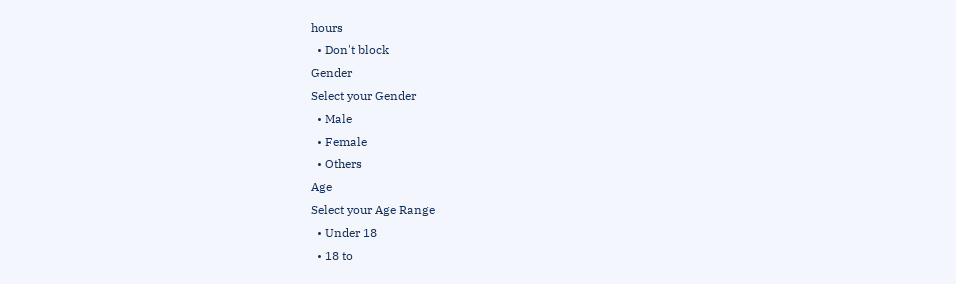hours
  • Don't block
Gender
Select your Gender
  • Male
  • Female
  • Others
Age
Select your Age Range
  • Under 18
  • 18 to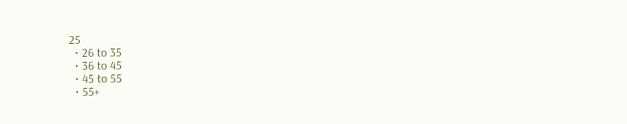25
  • 26 to 35
  • 36 to 45
  • 45 to 55
  • 55+